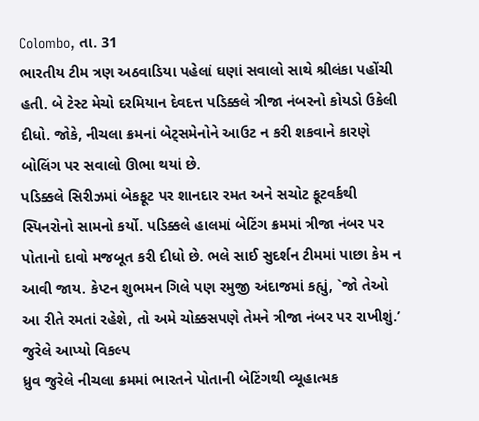Colombo, તા. 31
ભારતીય ટીમ ત્રણ અઠવાડિયા પહેલાં ઘણાં સવાલો સાથે શ્રીલંકા પહોંચી હતી. બે ટેસ્ટ મેચો દરમિયાન દેવદત્ત પડિક્કલે ત્રીજા નંબરનો કોયડો ઉકેલી દીધો. જોકે, નીચલા ક્રમનાં બેટ્સમેનોને આઉટ ન કરી શકવાને કારણે બોલિંગ પર સવાલો ઊભા થયાં છે.
પડિક્કલે સિરીઝમાં બેકફૂટ પર શાનદાર રમત અને સચોટ ફૂટવર્કથી સ્પિનરોનો સામનો કર્યો. પડિક્કલે હાલમાં બેટિંગ ક્રમમાં ત્રીજા નંબર પર પોતાનો દાવો મજબૂત કરી દીધો છે. ભલે સાઈ સુદર્શન ટીમમાં પાછા કેમ ન આવી જાય. કેપ્ટન શુભમન ગિલે પણ રમુજી અંદાજમાં કહ્યું, `જો તેઓ આ રીતે રમતાં રહેશે, તો અમે ચોક્કસપણે તેમને ત્રીજા નંબર પર રાખીશું.’
જુરેલે આપ્યો વિકલ્પ
ધ્રુવ જુરેલે નીચલા ક્રમમાં ભારતને પોતાની બેટિંગથી વ્યૂહાત્મક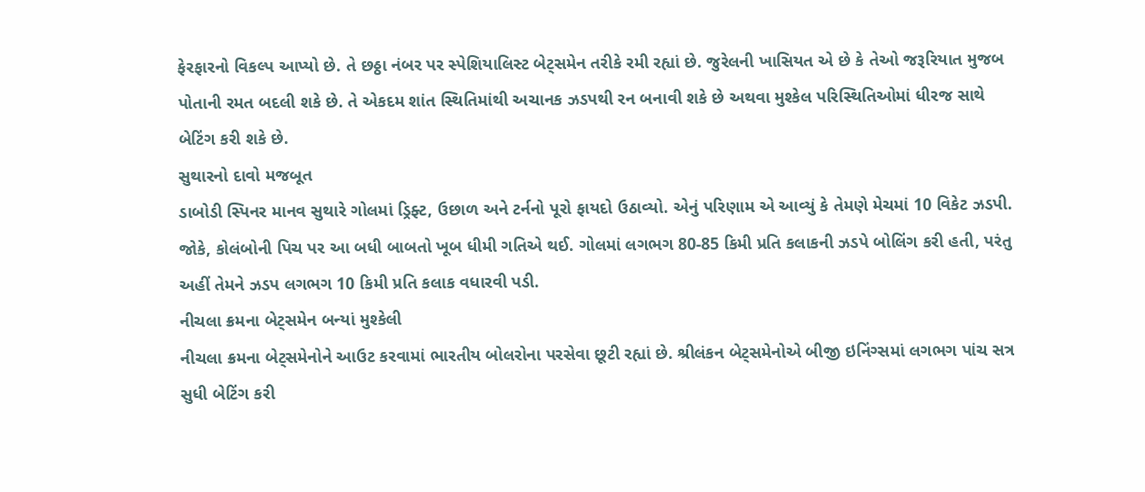ફેરફારનો વિકલ્પ આપ્યો છે. તે છઠ્ઠા નંબર પર સ્પેશિયાલિસ્ટ બેટ્સમેન તરીકે રમી રહ્યાં છે. જુરેલની ખાસિયત એ છે કે તેઓ જરૂરિયાત મુજબ પોતાની રમત બદલી શકે છે. તે એકદમ શાંત સ્થિતિમાંથી અચાનક ઝડપથી રન બનાવી શકે છે અથવા મુશ્કેલ પરિસ્થિતિઓમાં ધીરજ સાથે બેટિંગ કરી શકે છે.
સુથારનો દાવો મજબૂત
ડાબોડી સ્પિનર માનવ સુથારે ગોલમાં ડ્રિફ્ટ, ઉછાળ અને ટર્નનો પૂરો ફાયદો ઉઠાવ્યો. એનું પરિણામ એ આવ્યું કે તેમણે મેચમાં 10 વિકેટ ઝડપી. જોકે, કોલંબોની પિચ પર આ બધી બાબતો ખૂબ ધીમી ગતિએ થઈ. ગોલમાં લગભગ 80-85 કિમી પ્રતિ કલાકની ઝડપે બોલિંગ કરી હતી, પરંતુ અહીં તેમને ઝડપ લગભગ 10 કિમી પ્રતિ કલાક વધારવી પડી.
નીચલા ક્રમના બેટ્સમેન બન્યાં મુશ્કેલી
નીચલા ક્રમના બેટ્સમેનોને આઉટ કરવામાં ભારતીય બોલરોના પરસેવા છૂટી રહ્યાં છે. શ્રીલંકન બેટ્સમેનોએ બીજી ઇનિંગ્સમાં લગભગ પાંચ સત્ર સુધી બેટિંગ કરી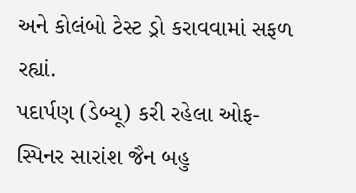અને કોલંબો ટેસ્ટ ડ્રો કરાવવામાં સફળ રહ્યાં.
પદાર્પણ (ડેબ્યૂ) કરી રહેલા ઓફ-સ્પિનર સારાંશ જૈન બહુ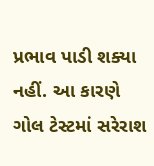પ્રભાવ પાડી શક્યા નહીં. આ કારણે ગોલ ટેસ્ટમાં સરેરાશ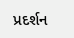પ્રદર્શન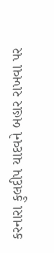કરનારા કુલદીપ યાદવને બહાર રાખવા પર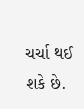ચર્ચા થઈ શકે છે.